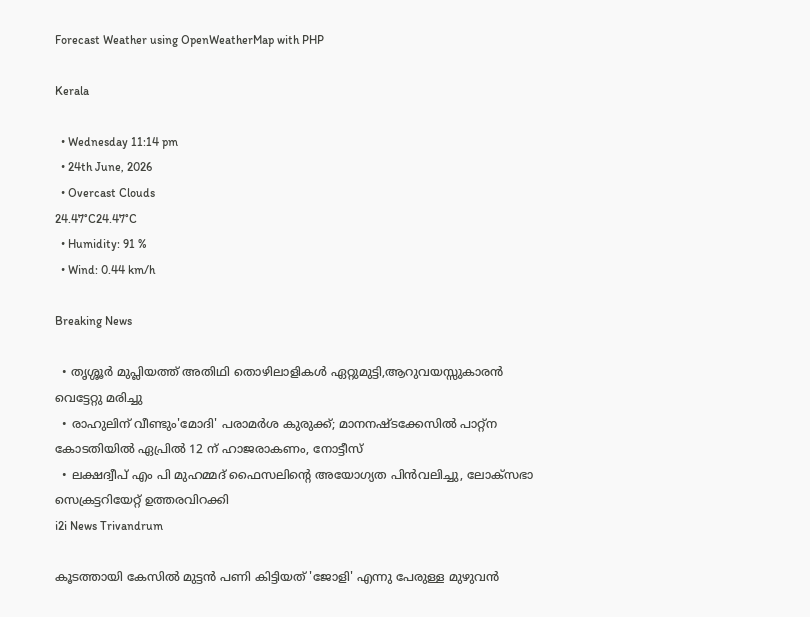Forecast Weather using OpenWeatherMap with PHP

Kerala

  • Wednesday 11:14 pm
  • 24th June, 2026
  • Overcast Clouds
24.47°C24.47°C
  • Humidity: 91 %
  • Wind: 0.44 km/h

Breaking News

  • തൃശ്ശൂർ മുപ്ലിയത്ത് അതിഥി തൊഴിലാളികൾ ഏറ്റുമുട്ടി,ആറുവയസ്സുകാരൻ വെട്ടേറ്റു മരിച്ചു
  • രാഹുലിന് വീണ്ടും'മോദി' പരാമര്‍ശ കുരുക്ക്; മാനനഷ്ടക്കേസിൽ പാറ്റ്ന കോടതിയിൽ ഏപ്രിൽ 12 ന് ഹാജരാകണം, നോട്ടീസ്
  • ലക്ഷദ്വീപ് എം പി മുഹമ്മദ് ഫൈസലിൻ്റെ അയോഗ്യത പിൻവലിച്ചു, ലോക്സഭാ  സെക്രട്ടറിയേറ്റ് ഉത്തരവിറക്കി
i2i News Trivandrum

കൂടത്തായി കേസില്‍ മുട്ടന്‍ പണി കിട്ടിയത് 'ജോളി' എന്നു പേരുള്ള മുഴുവന്‍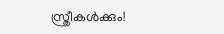സ്ത്രീകള്‍ക്കും!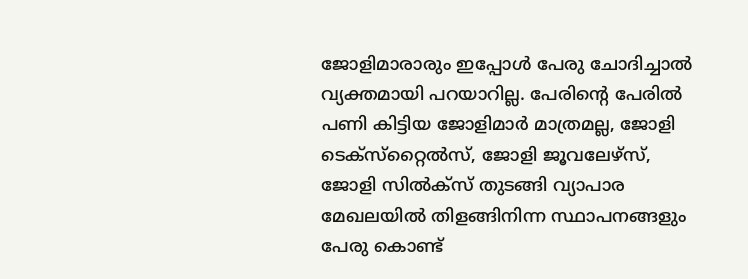ജോളിമാരാരും ഇപ്പോള്‍ പേരു ചോദിച്ചാല്‍ വ്യക്തമായി പറയാറില്ല. പേരിന്റെ പേരില്‍ പണി കിട്ടിയ ജോളിമാര്‍ മാത്രമല്ല, ജോളി ടെക്‌സ്‌റ്റൈല്‍സ്, ജോളി ജൂവലേഴ്‌സ്, ജോളി സില്‍ക്‌സ് തുടങ്ങി വ്യാപാര മേഖലയില്‍ തിളങ്ങിനിന്ന സ്ഥാപനങ്ങളും പേരു കൊണ്ട്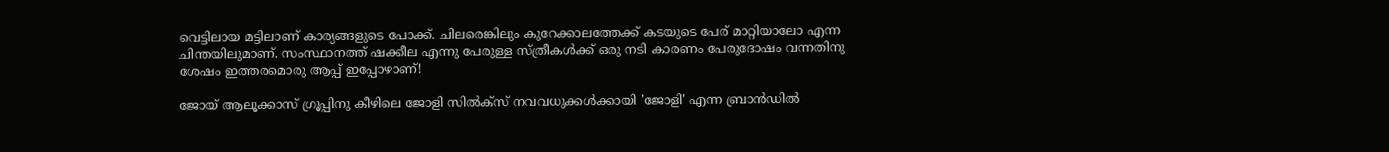വെട്ടിലായ മട്ടിലാണ് കാര്യങ്ങളുടെ പോക്ക്. ചിലരെങ്കിലും കുറേക്കാലത്തേക്ക് കടയുടെ പേര് മാറ്റിയാലോ എന്ന ചിന്തയിലുമാണ്. സംസ്ഥാനത്ത് ഷക്കീല എന്നു പേരുള്ള സ്ത്രീകള്‍ക്ക് ഒരു നടി കാരണം പേരുദോഷം വന്നതിനു ശേഷം ഇത്തരമൊരു ആപ്പ് ഇപ്പോഴാണ്!

ജോയ് ആലൂക്കാസ് ഗ്രൂപ്പിനു കീഴിലെ ജോളി സില്‍ക്‌സ് നവവധുക്കള്‍ക്കായി 'ജോളി' എന്ന ബ്രാന്‍ഡില്‍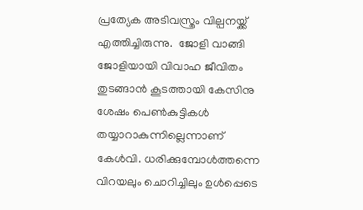പ്രത്യേക അടിവസ്ത്രം വില്പനയ്ക്ക് എത്തിച്ചിരുന്നു.  ജോളി വാങ്ങി ജോളിയായി വിവാഹ ജീവിതം തുടങ്ങാന്‍ കൂടത്തായി കേസിനു ശേഷം പെണ്‍കുട്ടികള്‍ തയ്യാറാകുന്നില്ലെന്നാണ് കേള്‍വി. ധരിക്കുമ്പോള്‍ത്തന്നെ വിറയലും ചൊറിച്ചിലും ഉള്‍പ്പെടെ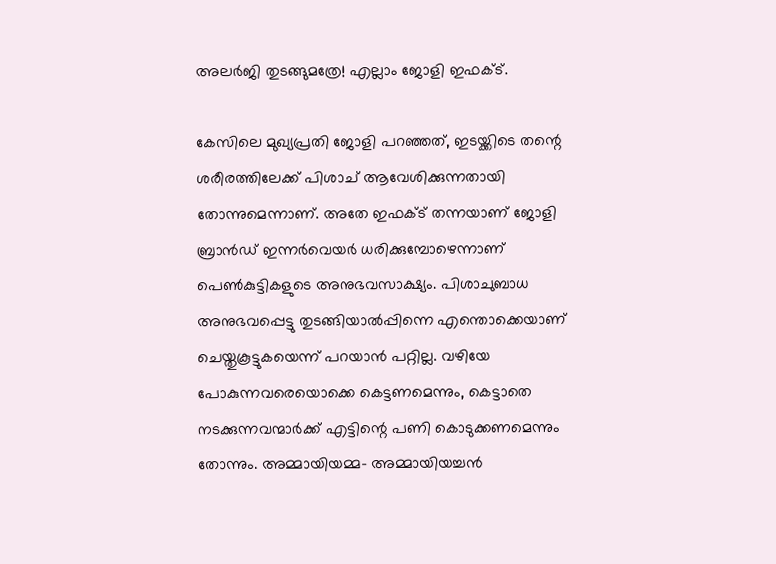അലര്‍ജി തുടങ്ങുമത്രേ! എല്ലാം ജോളി ഇഫക്ട്.

കേസിലെ മുഖ്യപ്രതി ജോളി പറഞ്ഞത്, ഇടയ്ക്കിടെ തന്റെ ശരീരത്തിലേക്ക് പിശാച് ആവേശിക്കുന്നതായി തോന്നുമെന്നാണ്. അതേ ഇഫക്ട് തന്നയാണ് ജോളി ബ്രാന്‍ഡ് ഇന്നര്‍വെയര്‍ ധരിക്കുമ്പോഴെന്നാണ് പെണ്‍കുട്ടികളുടെ അനുഭവസാക്ഷ്യം. പിശാചുബാധ അനുഭവപ്പെട്ടു തുടങ്ങിയാല്‍പ്പിന്നെ എന്തൊക്കെയാണ് ചെയ്തുകൂട്ടുകയെന്ന് പറയാന്‍ പറ്റില്ല. വഴിയേ പോകുന്നവരെയൊക്കെ കെട്ടണമെന്നും, കെട്ടാതെ നടക്കുന്നവന്മാര്‍ക്ക് എട്ടിന്റെ പണി കൊടുക്കണമെന്നും തോന്നും. അമ്മായിയമ്മ- അമ്മായിയച്ചന്‍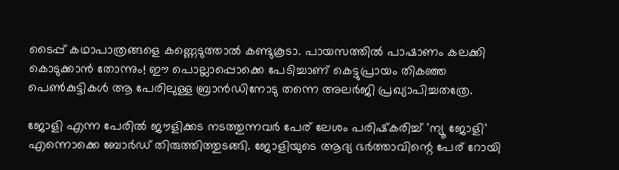ടൈപ്പ് കഥാപാത്രങ്ങളെ കണ്ണെടുത്താല്‍ കണ്ടുകൂടാ. പായസത്തില്‍ പാഷാണം കലക്കി കൊടുക്കാന്‍ തോന്നും! ഈ പൊല്ലാപ്പൊക്കെ പേടിച്ചാണ് കെട്ടുപ്രായം തികഞ്ഞ പെണ്‍കുട്ടികള്‍ ആ പേരിലുള്ള ബ്രാന്‍ഡിനോടു തന്നെ അലര്‍ജി പ്രഖ്യാപിച്ചതത്രേ.

ജോളി എന്ന പേരില്‍ ജൗളിക്കട നടത്തുന്നവര്‍ പേര് ലേശം പരിഷ്‌കരിച്ച് 'ന്യൂ ജോളി' എന്നൊക്കെ ബോര്‍ഡ് തിരുത്തിത്തുടങ്ങി. ജോളിയുടെ ആദ്യ ഭര്‍ത്താവിന്റെ പേര് റോയി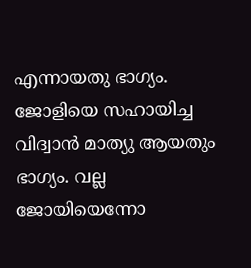എന്നായതു ഭാഗ്യം. ജോളിയെ സഹായിച്ച വിദ്വാന്‍ മാത്യു ആയതും ഭാഗ്യം. വല്ല ജോയിയെന്നോ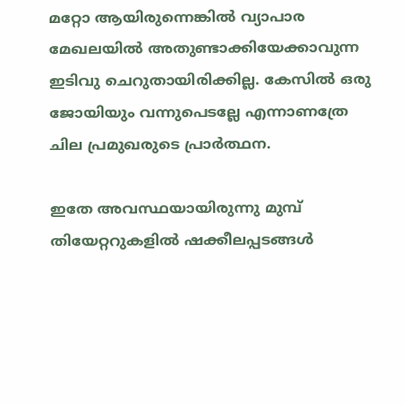മറ്റോ ആയിരുന്നെങ്കില്‍ വ്യാപാര മേഖലയില്‍ അതുണ്ടാക്കിയേക്കാവുന്ന ഇടിവു ചെറുതായിരിക്കില്ല. കേസില്‍ ഒരു ജോയിയും വന്നുപെടല്ലേ എന്നാണത്രേ ചില പ്രമുഖരുടെ പ്രാര്‍ത്ഥന.

ഇതേ അവസ്ഥയായിരുന്നു മുമ്പ് തിയേറ്ററുകളില്‍ ഷക്കീലപ്പടങ്ങള്‍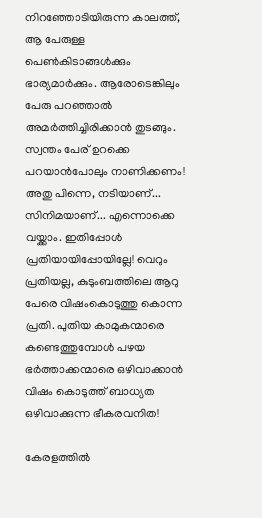നിറഞ്ഞോടിയിരുന്ന കാലത്ത്, ആ പേരുള്ള പെണ്‍കിടാങ്ങള്‍ക്കും ഭാര്യമാര്‍ക്കും. ആരോടെങ്കിലും പേരു പറഞ്ഞാല്‍ അമര്‍ത്തിച്ചിരിക്കാന്‍ തുടങ്ങും. സ്വന്തം പേര് ഉറക്കെ പറയാന്‍പോലും നാണിക്കണം! അതു പിന്നെ, നടിയാണ്... സിനിമയാണ്... എന്നൊക്കെ വയ്ക്കാം. ഇതിപ്പോള്‍ പ്രതിയായിപ്പോയില്ലേ! വെറും പ്രതിയല്ല, കുടുംബത്തിലെ ആറു പേരെ വിഷംകൊടുത്തു കൊന്ന പ്രതി. പുതിയ കാമുകന്മാരെ കണ്ടെത്തുമ്പോള്‍ പഴയ ഭര്‍ത്താക്കന്മാരെ ഒഴിവാക്കാന്‍ വിഷം കൊടുത്ത് ബാധ്യത ഒഴിവാക്കുന്ന ഭീകരവനിത!

കേരളത്തില്‍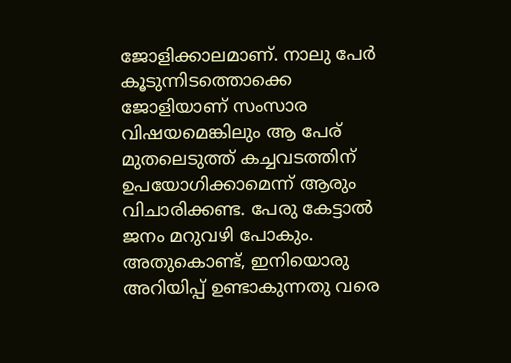ജോളിക്കാലമാണ്. നാലു പേര്‍ കൂടുന്നിടത്തൊക്കെ ജോളിയാണ് സംസാര വിഷയമെങ്കിലും ആ പേര് മുതലെടുത്ത് കച്ചവടത്തിന് ഉപയോഗിക്കാമെന്ന് ആരും വിചാരിക്കണ്ട. പേരു കേട്ടാല്‍ ജനം മറുവഴി പോകും. അതുകൊണ്ട്, ഇനിയൊരു അറിയിപ്പ് ഉണ്ടാകുന്നതു വരെ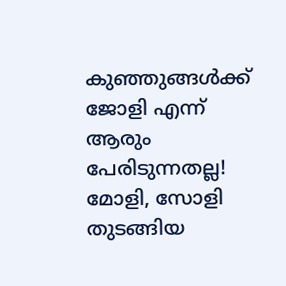കുഞ്ഞുങ്ങള്‍ക്ക് ജോളി എന്ന് ആരും പേരിടുന്നതല്ല! മോളി, സോളി തുടങ്ങിയ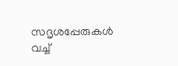സദൃശപ്പേരുകള്‍ വച്ച്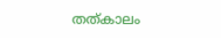തത്കാലം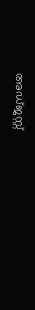അഡ്ജസ്റ്റ്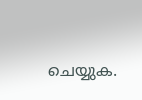ചെയ്യുക.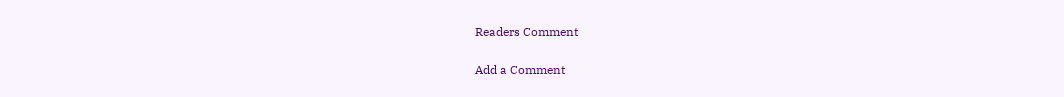Readers Comment

Add a Comment